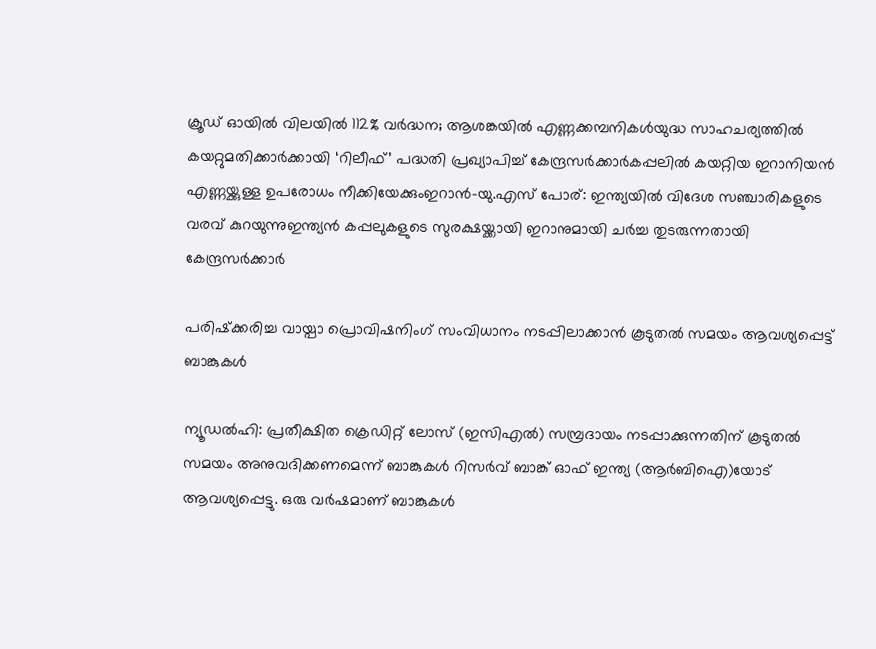ക്രൂഡ് ഓയിൽ വിലയിൽ 112% വർദ്ധന; ആശങ്കയിൽ എണ്ണക്കമ്പനികൾയുദ്ധ സാഹചര്യത്തില്‍ കയറ്റുമതിക്കാർക്കായി ‘റിലീഫ്’ പദ്ധതി പ്രഖ്യാപിച്ച് കേന്ദ്രസർക്കാർകപ്പലിൽ കയറ്റിയ ഇറാനിയൻ എണ്ണയ്ക്കുള്ള ഉപരോധം നീക്കിയേക്കുംഇറാൻ-യു.എസ് പോര്: ഇന്ത്യയില്‍ വിദേശ സഞ്ചാരികളുടെ വരവ് കുറയുന്നുഇന്ത്യൻ കപ്പലുകളുടെ സുരക്ഷയ്ക്കായി ഇറാനുമായി ചർച്ച തുടരുന്നതായി കേന്ദ്രസർക്കാർ

പരിഷ്‌ക്കരിച്ച വായ്പാ പ്രൊവിഷനിംഗ് സംവിധാനം നടപ്പിലാക്കാന്‍ കൂടുതല്‍ സമയം ആവശ്യപ്പെട്ട് ബാങ്കുകള്‍

ന്യൂഡല്‍ഹി: പ്രതീക്ഷിത ക്രെഡിറ്റ് ലോസ് (ഇസിഎല്‍) സമ്പ്രദായം നടപ്പാക്കുന്നതിന് കൂടുതല്‍ സമയം അനുവദിക്കണമെന്ന് ബാങ്കുകള്‍ റിസര്‍വ് ബാങ്ക് ഓഫ് ഇന്ത്യ (ആര്‍ബിഐ)യോട് ആവശ്യപ്പെട്ടു. ഒരു വര്‍ഷമാണ് ബാങ്കുകള്‍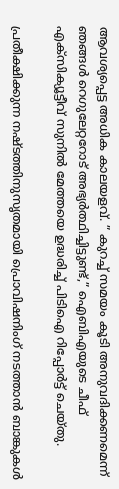ആവശ്യപ്പെട്ട അധിക കാലയളവ്. ” കുറച്ച് സമയം കൂടി അനുവദിക്കണമെന്ന് ഞങ്ങള്‍ റെഗുലേറ്ററോട് അഭ്യര്‍ത്ഥിച്ചിട്ടുണ്ട്,” ഐബിഎയുടെ ചീഫ് എക്‌സിക്യൂട്ടീവ് സുനില്‍ മേത്തയെ ഉദ്ധരിച്ച് പിടിഐ റിപ്പോര്‍ട്ട് ചെയ്തു.

പ്രതീക്ഷിക്കുന്ന നഷ്ടത്തിനുസൃതമായി പ്രൊവിഷനിംഗ് നടത്താന്‍ ബാങ്കുകള്‍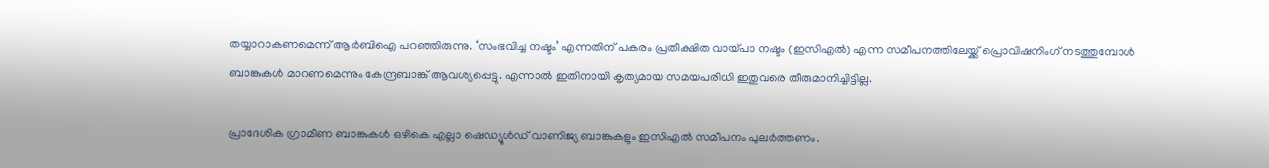തയ്യാറാകണമെന്ന് ആര്‍ബിഐ പറഞ്ഞിരുന്നു. ‘സംഭവിച്ച നഷ്ടം’ എന്നതിന് പകരം പ്രതീക്ഷിത വായ്പാ നഷ്ടം (ഇസിഎല്‍) എന്ന സമീപനത്തിലേയ്ക്ക് പ്രൊവിഷനിംഗ് നടത്തുമ്പോള്‍ ബാങ്കുകള്‍ മാറണമെന്നും കേന്ദ്രബാങ്ക് ആവശ്യപ്പെട്ടു. എന്നാല്‍ ഇതിനായി കൃത്യമായ സമയപരിധി ഇതുവരെ തീരുമാനിച്ചിട്ടില്ല.

പ്രാദേശിക ഗ്രാമീണ ബാങ്കുകള്‍ ഒഴികെ എല്ലാ ഷെഡ്യൂള്‍ഡ് വാണിജ്യ ബാങ്കുകളും ഇസിഎല്‍ സമീപനം പുലര്‍ത്തണം.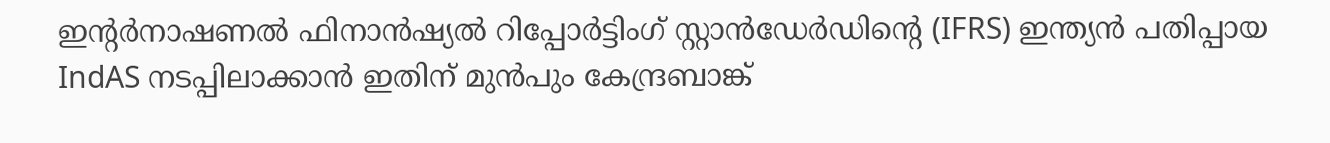ഇന്റര്‍നാഷണല്‍ ഫിനാന്‍ഷ്യല്‍ റിപ്പോര്‍ട്ടിംഗ് സ്റ്റാന്‍ഡേര്‍ഡിന്റെ (IFRS) ഇന്ത്യന്‍ പതിപ്പായ IndAS നടപ്പിലാക്കാന്‍ ഇതിന് മുന്‍പും കേന്ദ്രബാങ്ക്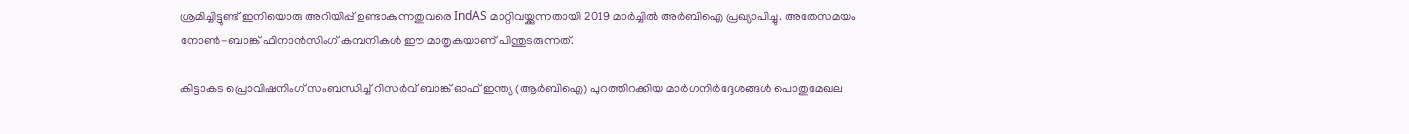ശ്രമിച്ചിട്ടുണ്ട് ഇനിയൊരു അറിയിപ്പ് ഉണ്ടാകുന്നതുവരെ IndAS മാറ്റിവയ്ക്കുന്നതായി 2019 മാര്‍ച്ചില്‍ അര്‍ബിഐ പ്രഖ്യാപിച്ചു. അതേസമയം നോണ്‍-ബാങ്ക് ഫിനാന്‍സിംഗ് കമ്പനികള്‍ ഈ മാതൃകയാണ് പിന്തുടരുന്നത്.

കിട്ടാകട പ്രൊവിഷനിംഗ് സംബന്ധിച്ച് റിസര്‍വ് ബാങ്ക് ഓഫ് ഇന്ത്യ (ആര്‍ബിഐ) പുറത്തിറക്കിയ മാര്‍ഗനിര്‍ദ്ദേശങ്ങള്‍ പൊതുമേഖല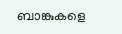ബാങ്കുകളെ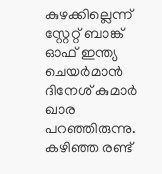കുഴക്കില്ലെന്ന് സ്റ്റേറ്റ് ബാങ്ക് ഓഫ് ഇന്ത്യ ചെയര്‍മാന്‍ ദിനേശ് കുമാര്‍ ഖാര പറഞ്ഞിരുന്നു. കഴിഞ്ഞ രണ്ട്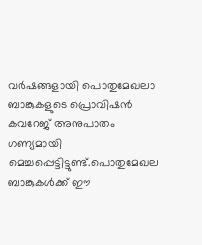വര്‍ഷങ്ങളായി പൊതുമേഖലാ ബാങ്കുകളുടെ പ്രൊവിഷന്‍ കവറേജ് അനുപാതം ഗണ്യമായി മെച്ചപ്പെട്ടിട്ടുണ്ട്.പൊതുമേഖല ബാങ്കുകള്‍ക്ക് ഈ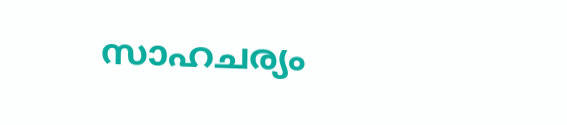സാഹചര്യം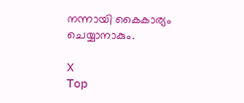നന്നായി കൈകാര്യം ചെയ്യാനാകും.

X
Top